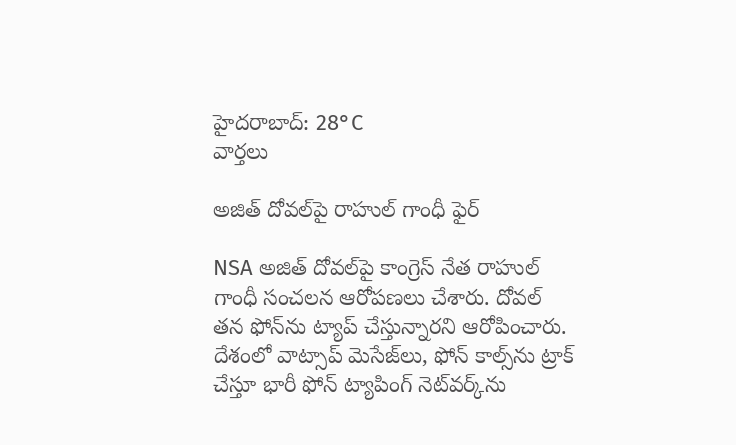హైదరాబాద్: 28°C
వార్తలు

అజిత్ దోవల్‌పై రాహుల్ గాంధీ ఫైర్

NSA అజిత్ దోవల్‌పై కాంగ్రెస్ నేత రాహుల్ గాంధీ సంచలన ఆరోపణలు చేశారు. దోవల్ తన ఫోన్‌ను ట్యాప్ చేస్తున్నారని ఆరోపించారు. దేశంలో వాట్సాప్ మెసేజ్‌లు, ఫోన్ కాల్స్‌ను ట్రాక్ చేస్తూ భారీ ఫోన్ ట్యాపింగ్ నెట్‌వర్క్‌ను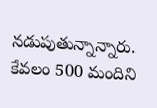నడుపుతున్నాన్నారు. కేవలం 500 మందిని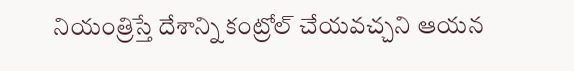నియంత్రిస్తే దేశాన్ని కంట్రోల్ చేయవచ్చని ఆయన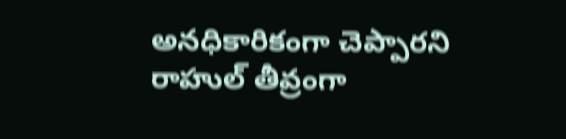అనధికారికంగా చెప్పారని రాహుల్ తీవ్రంగా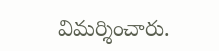విమర్శించారు.